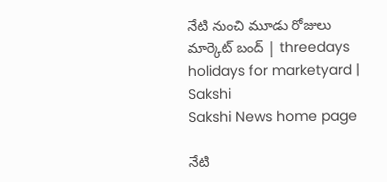నేటి నుంచి మూడు రోజులు మార్కెట్‌ బంద్‌ | threedays holidays for marketyard | Sakshi
Sakshi News home page

నేటి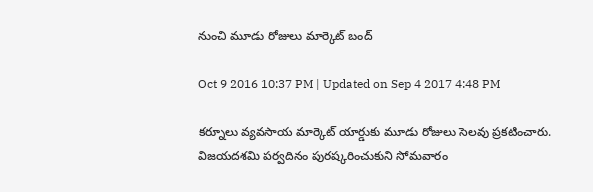నుంచి మూడు రోజులు మార్కెట్‌ బంద్‌

Oct 9 2016 10:37 PM | Updated on Sep 4 2017 4:48 PM

కర్నూలు వ్యవసాయ మార్కెట్‌ యార్డుకు మూడు రోజులు సెలవు ప్రకటించారు. విజయదశమి పర్వదినం పురష్కరించుకుని సోమవారం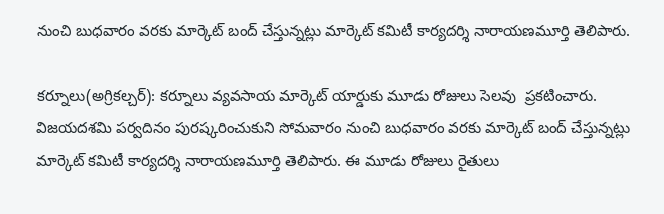నుంచి బుధవారం వరకు మార్కెట్‌ బంద్‌ చేస్తున్నట్లు మార్కెట్‌ కమిటీ కార్యదర్శి నారాయణమూర్తి తెలిపారు.

కర్నూలు(అగ్రికల్చర్‌): కర్నూలు వ్యవసాయ మార్కెట్‌ యార్డుకు మూడు రోజులు సెలవు  ప్రకటించారు. విజయదశమి పర్వదినం పురష్కరించుకుని సోమవారం నుంచి బుధవారం వరకు మార్కెట్‌ బంద్‌ చేస్తున్నట్లు మార్కెట్‌ కమిటీ కార్యదర్శి నారాయణమూర్తి తెలిపారు. ఈ మూడు రోజులు రైతులు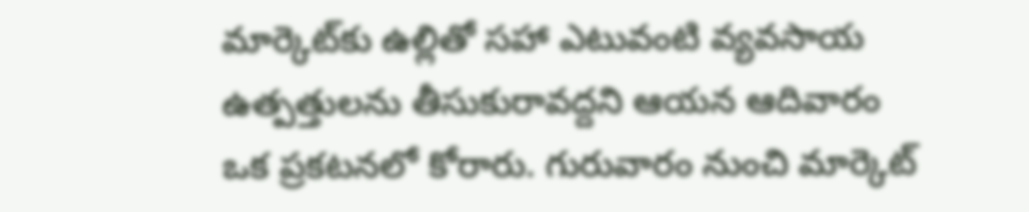మార్కెట్‌కు ఉల్లితో సహా ఎటువంటి వ్యవసాయ ఉత్పత్తులను తీసుకురావద్దని ఆయన ఆదివారం ఒక ప్రకటనలో కోరారు. గురువారం నుంచి మార్కెట్‌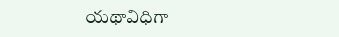యథావిధిగా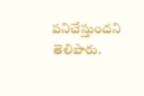పనిచేస్తుందని తెలిపారు.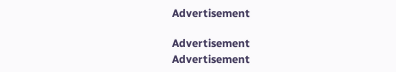Advertisement

Advertisement
Advertisement